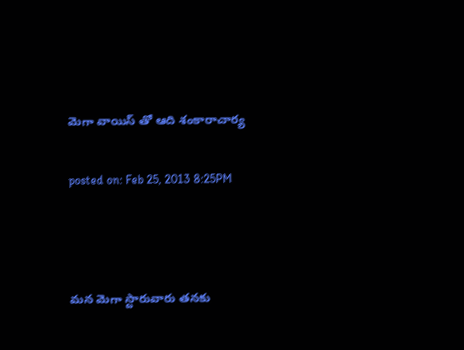మెగా వాయిస్ తో ఆది శంకారాచార్య

posted on: Feb 25, 2013 8:25PM



మన మెగా స్టారువారు తనకు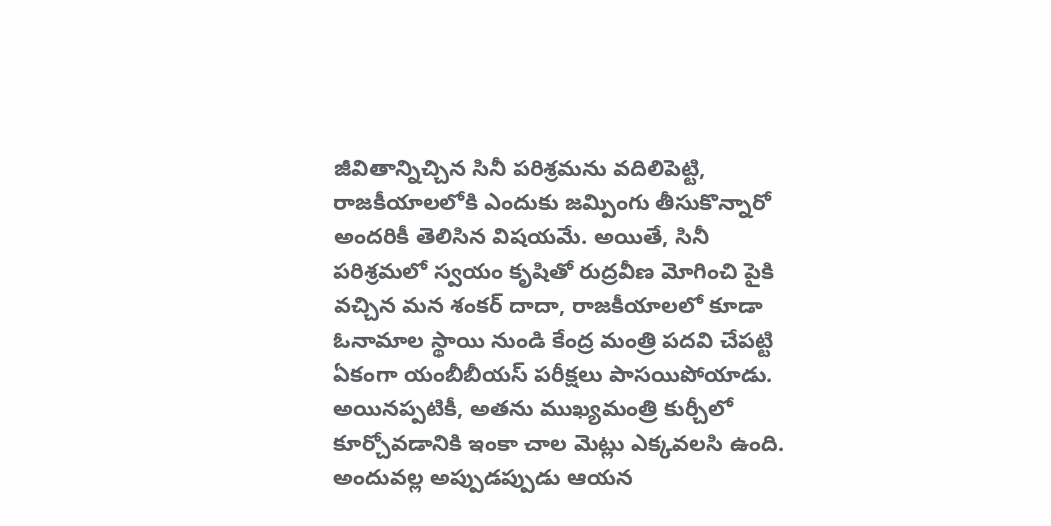జీవితాన్నిచ్చిన సినీ పరిశ్రమను వదిలిపెట్టి, రాజకీయాలలోకి ఎందుకు జమ్పింగు తీసుకొన్నారో అందరికీ తెలిసిన విషయమే. అయితే, సినీ పరిశ్రమలో స్వయం కృషితో రుద్రవీణ మోగించి పైకి వచ్చిన మన శంకర్ దాదా, రాజకీయాలలో కూడా ఓనామాల స్థాయి నుండి కేంద్ర మంత్రి పదవి చేపట్టి ఏకంగా యంబీబీయస్ పరీక్షలు పాసయిపోయాడు. అయినప్పటికీ, అతను ముఖ్యమంత్రి కుర్చీలో కూర్చోవడానికి ఇంకా చాల మెట్లు ఎక్కవలసి ఉంది. అందువల్ల అప్పుడప్పుడు ఆయన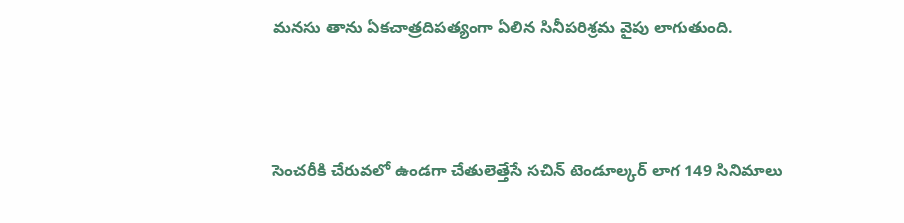మనసు తాను ఏకచాత్రదిపత్యంగా ఏలిన సినీపరిశ్రమ వైపు లాగుతుంది.



సెంచరీకి చేరువలో ఉండగా చేతులెత్తేసే సచిన్ టెండూల్కర్ లాగ 149 సినిమాలు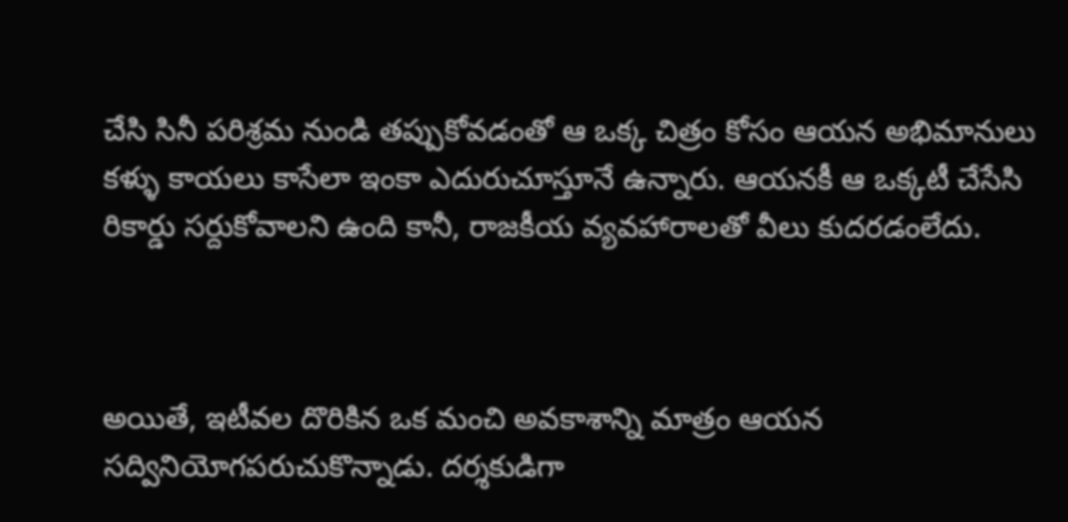చేసి సినీ పరిశ్రమ నుండి తప్పుకోవడంతో ఆ ఒక్క చిత్రం కోసం ఆయన అభిమానులు కళ్ళు కాయలు కాసేలా ఇంకా ఎదురుచూస్తూనే ఉన్నారు. ఆయనకీ ఆ ఒక్కటీ చేసేసి రికార్డు సర్దుకోవాలని ఉంది కానీ, రాజకీయ వ్యవహారాలతో వీలు కుదరడంలేదు.



అయితే, ఇటీవల దొరికిన ఒక మంచి అవకాశాన్ని మాత్రం ఆయన సద్వినియోగపరుచుకొన్నాడు. దర్శకుడిగా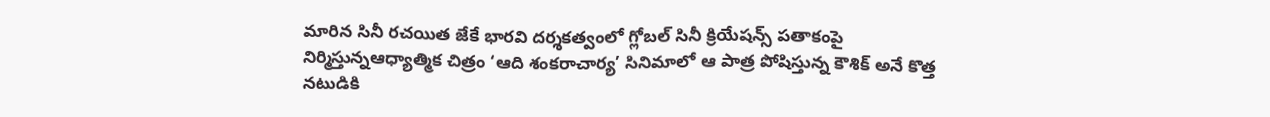మారిన సినీ రచయిత జేకే భారవి దర్శకత్వంలో గ్లోబల్ సినీ క్రియేషన్స్ పతాకంపై నిర్మిస్తున్నఆధ్యాత్మిక చిత్రం ‘ఆది శంకరాచార్య’ సినిమాలో ఆ పాత్ర పోషిస్తున్న కౌశిక్ అనే కొత్త నటుడికి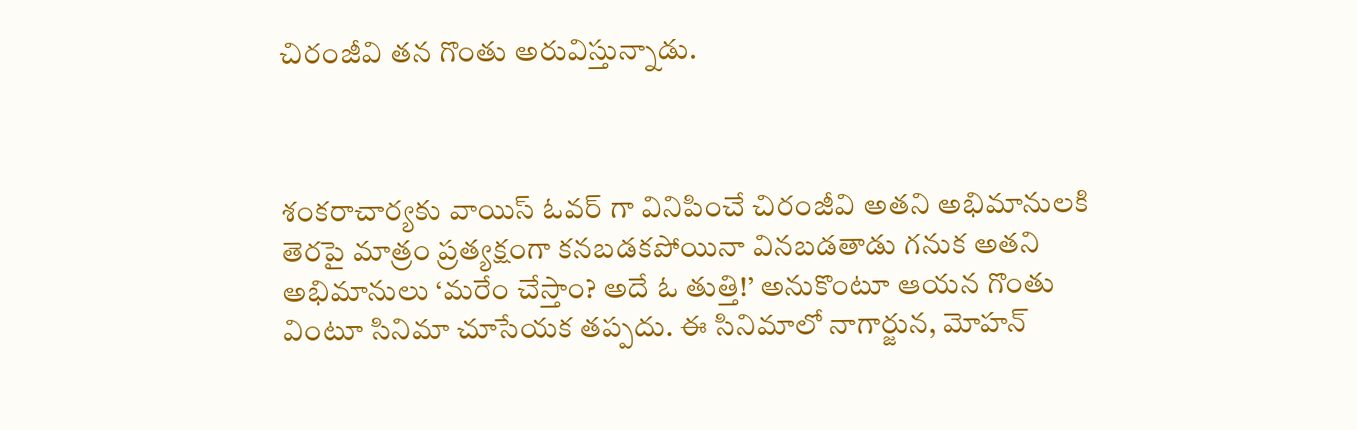చిరంజీవి తన గొంతు అరువిస్తున్నాడు.



శంకరాచార్యకు వాయిస్ ఓవర్ గా వినిపించే చిరంజీవి అతని అభిమానులకి తెరపై మాత్రం ప్రత్యక్షంగా కనబడకపోయినా వినబడతాడు గనుక అతని అభిమానులు ‘మరేం చేస్తాం? అదే ఓ తుత్తి!’ అనుకొంటూ ఆయన గొంతు వింటూ సినిమా చూసేయక తప్పదు. ఈ సినిమాలో నాగార్జున, మోహన్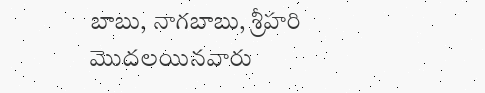బాబు, నాగబాబు, శ్రీహరి మొదలయినవారు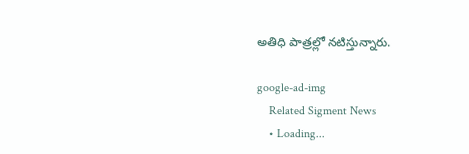అతిధి పాత్రల్లో నటిస్తున్నారు.

google-ad-img
    Related Sigment News
    • Loading...